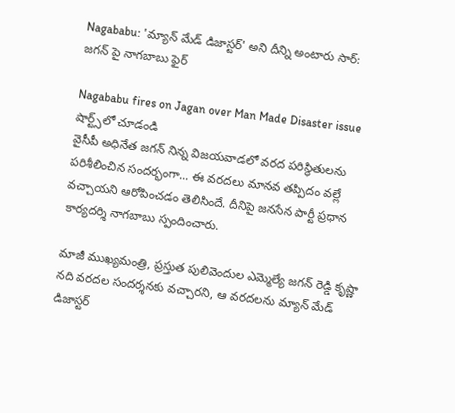Nagababu: 'మ్యాన్ మేడ్ డిజాస్టర్' అని దీన్ని అంటారు సార్: జగన్ పై నాగబాబు ఫైర్

Nagababu fires on Jagan over Man Made Disaster issue
షార్ట్స్‌లో చూడండి
వైసీపీ అధినేత జగన్ నిన్న విజయవాడలో వరద పరిస్థితులను పరిశీలించిన సందర్భంగా... ఈ వరదలు మానవ తప్పిదం వల్లే వచ్చాయని ఆరోపించడం తెలిసిందే. దీనిపై జనసేన పార్టీ ప్రధాన కార్యదర్శి నాగబాబు స్పందించారు.

మాజీ ముఖ్యమంత్రి, ప్రస్తుత పులివెందుల ఎమ్మెల్యే జగన్ రెడ్డి కృష్ణా నది వరదల సందర్శనకు వచ్చారని, ఆ వరదలను మ్యాన్ మేడ్ డిజాస్టర్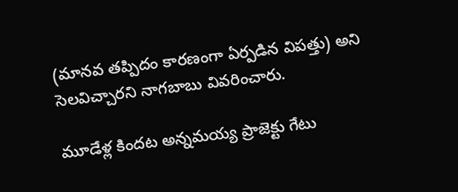(మానవ తప్పిదం కారణంగా ఏర్పడిన విపత్తు) అని సెలవిచ్చారని నాగబాబు వివరించారు.

మూడేళ్ల కిందట అన్నమయ్య ప్రాజెక్టు గేటు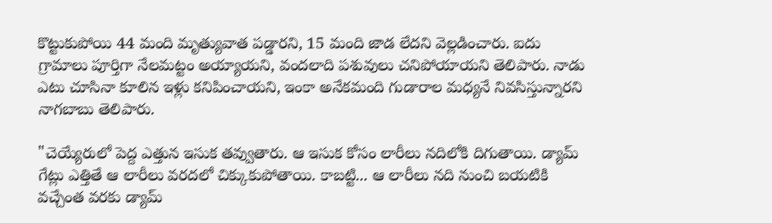కొట్టుకుపోయి 44 మంది మృత్యువాత పడ్డారని, 15 మంది జాడ లేదని వెల్లడించారు. ఐదు గ్రామాలు పూర్తిగా నేలమట్టం అయ్యాయని, వందలాది పశువులు చనిపోయాయని తెలిపారు. నాడు ఎటు చూసినా కూలిన ఇళ్లు కనిపించాయని, ఇంకా అనేకమంది గుడారాల మధ్యనే నివసిస్తున్నారని నాగబాబు తెలిపారు.

"చెయ్యేరులో పెద్ద ఎత్తున ఇసుక తవ్వుతారు. ఆ ఇసుక కోసం లారీలు నదిలోకి దిగుతాయి. డ్యామ్ గేట్లు ఎత్తితే ఆ లారీలు వరదలో చిక్కుకుపోతాయి. కాబట్టి... ఆ లారీలు నది నుంచి బయటికి వచ్చేంత వరకు డ్యామ్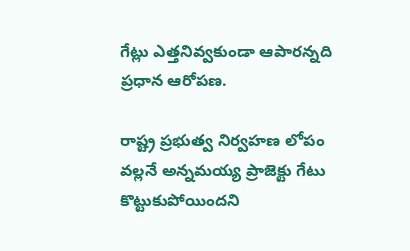గేట్లు ఎత్తనివ్వకుండా ఆపారన్నది ప్రధాన ఆరోపణ.

రాష్ట్ర ప్రభుత్వ నిర్వహణ లోపం వల్లనే అన్నమయ్య ప్రాజెక్టు గేటు కొట్టుకుపోయిందని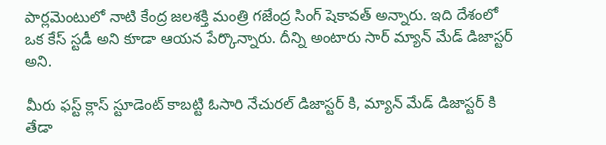పార్లమెంటులో నాటి కేంద్ర జలశక్తి మంత్రి గజేంద్ర సింగ్ షెకావత్ అన్నారు. ఇది దేశంలో ఒక కేస్ స్టడీ అని కూడా ఆయన పేర్కొన్నారు. దీన్ని అంటారు సార్ మ్యాన్ మేడ్ డిజాస్టర్ అని.

మీరు ఫస్ట్ క్లాస్ స్టూడెంట్ కాబట్టి ఓసారి నేచురల్ డిజాస్టర్ కి, మ్యాన్ మేడ్ డిజాస్టర్ కి తేడా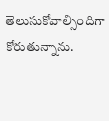తెలుసుకోవాల్సిందిగా కోరుతున్నాను.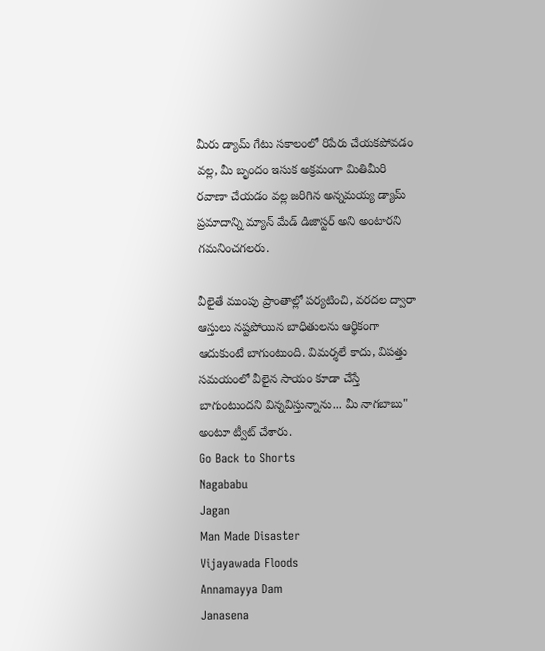మీరు డ్యామ్ గేటు సకాలంలో రిపేరు చేయకపోవడం వల్ల, మీ బృందం ఇసుక అక్రమంగా మితిమీరి రవాణా చేయడం వల్ల జరిగిన అన్నమయ్య డ్యామ్ ప్రమాదాన్ని మ్యాన్ మేడ్ డిజాస్టర్ అని అంటారని గమనించగలరు.

వీలైతే ముంపు ప్రాంతాల్లో పర్యటించి, వరదల ద్వారా ఆస్తులు నష్టపోయిన బాధితులను ఆర్థికంగా ఆదుకుంటే బాగుంటుంది. విమర్శలే కాదు, విపత్తు సమయంలో వీలైన సాయం కూడా చేస్తే బాగుంటుందని విన్నవిస్తున్నాను... మీ నాగబాబు" అంటూ ట్వీట్ చేశారు.
Go Back to Shorts
Nagababu
Jagan
Man Made Disaster
Vijayawada Floods
Annamayya Dam
Janasena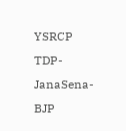YSRCP
TDP-JanaSena-BJP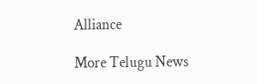Alliance

More Telugu News